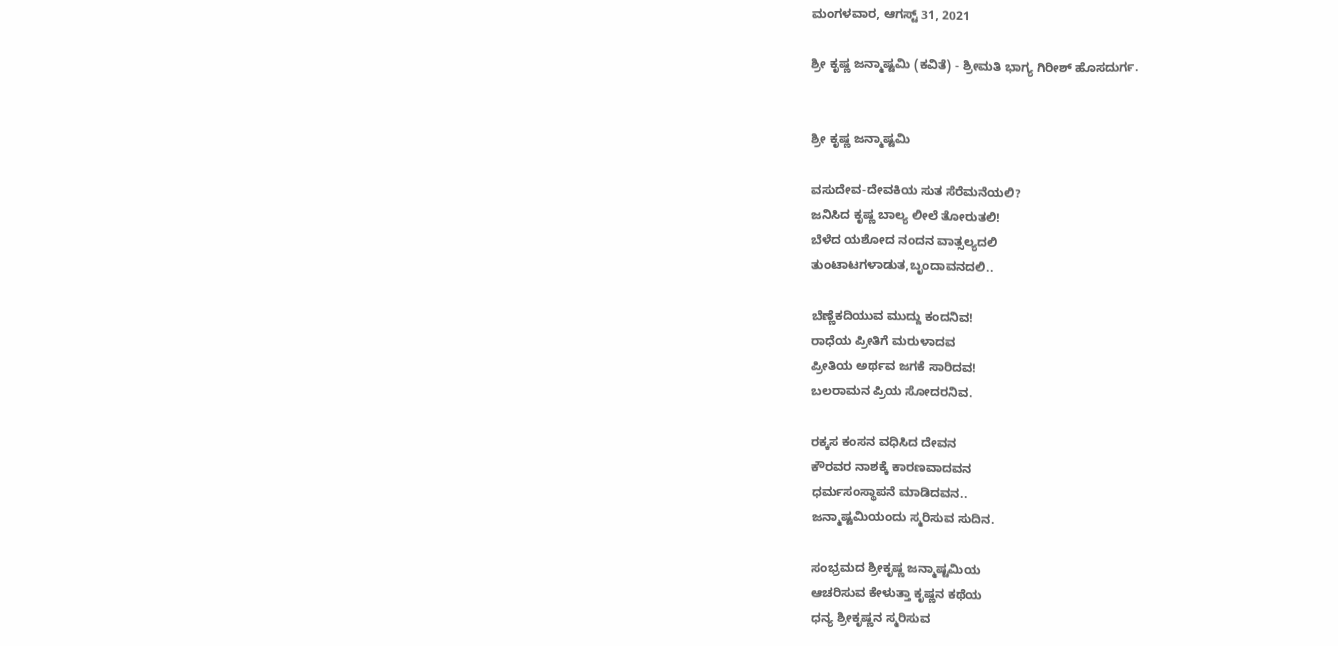ಮಂಗಳವಾರ, ಆಗಸ್ಟ್ 31, 2021

ಶ್ರೀ ಕೃಷ್ಣ ಜನ್ಮಾಷ್ಟಮಿ (ಕವಿತೆ) - ಶ್ರೀಮತಿ ಭಾಗ್ಯ ಗಿರೀಶ್ ಹೊಸದುರ್ಗ.


ಶ್ರೀ ಕೃಷ್ಣ ಜನ್ಮಾಷ್ಟಮಿ

ವಸುದೇವ-ದೇವಕಿಯ ಸುತ ಸೆರೆಮನೆಯಲಿ?
ಜನಿಸಿದ ಕೃಷ್ಣ ಬಾಲ್ಯ ಲೀಲೆ ತೋರುತಲಿ!
ಬೆಳೆದ ಯಶೋದ ನಂದನ ವಾತ್ಸಲ್ಯದಲಿ
ತುಂಟಾಟಗಳಾಡುತ,ಬೃಂದಾವನದಲಿ..

ಬೆಣ್ಣೆಕದಿಯುವ ಮುದ್ದು ಕಂದನಿವ!
ರಾಧೆಯ ಪ್ರೀತಿಗೆ ಮರುಳಾದವ
ಪ್ರೀತಿಯ ಅರ್ಥವ ಜಗಕೆ ಸಾರಿದವ!
ಬಲರಾಮನ ಪ್ರಿಯ ಸೋದರನಿವ.

ರಕ್ಕಸ ಕಂಸನ ವಧಿಸಿದ ದೇವನ
ಕೌರವರ ನಾಶಕ್ಕೆ ಕಾರಣವಾದವನ
ಧರ್ಮಸಂಸ್ಥಾಪನೆ ಮಾಡಿದವನ..
ಜನ್ಮಾಷ್ಟಮಿಯಂದು ಸ್ಮರಿಸುವ ಸುದಿನ.

ಸಂಭ್ರಮದ ಶ್ರೀಕೃಷ್ಣ ಜನ್ಮಾಷ್ಟಮಿಯ
ಆಚರಿಸುವ ಕೇಳುತ್ತಾ ಕೃಷ್ಣನ ಕಥೆಯ
ಧನ್ಯ ಶ್ರೀಕೃಷ್ಣನ ಸ್ಮರಿಸುವ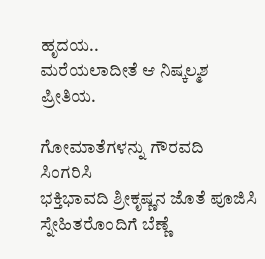ಹೃದಯ..
ಮರೆಯಲಾದೀತೆ ಆ ನಿಷ್ಕಲ್ಮಶ ಪ್ರೀತಿಯ.

ಗೋಮಾತೆಗಳನ್ನು ಗೌರವದಿ ಸಿಂಗರಿಸಿ
ಭಕ್ತಿಭಾವದಿ ಶ್ರೀಕೃಷ್ಣನ ಜೊತೆ ಪೂಜಿಸಿ
ಸ್ನೇಹಿತರೊಂದಿಗೆ ಬೆಣ್ಣೆ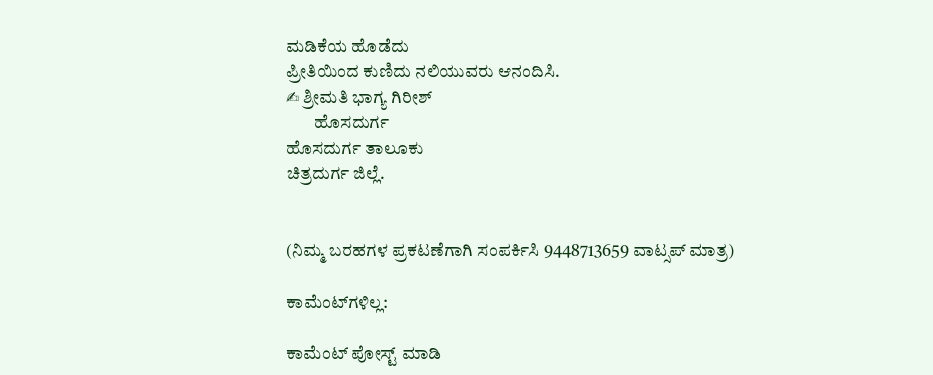ಮಡಿಕೆಯ ಹೊಡೆದು
ಪ್ರೀತಿಯಿಂದ ಕುಣಿದು ನಲಿಯುವರು ಆನಂದಿಸಿ.
✍ ಶ್ರೀಮತಿ ಭಾಗ್ಯ ಗಿರೀಶ್
        ಹೊಸದುರ್ಗ
ಹೊಸದುರ್ಗ ತಾಲೂಕು
ಚಿತ್ರದುರ್ಗ ಜಿಲ್ಲೆ.


(ನಿಮ್ಮ ಬರಹಗಳ ‌ಪ್ರಕಟಣೆಗಾಗಿ ಸಂಪರ್ಕಿಸಿ ‌9448713659 ವಾಟ್ಸಪ್ ಮಾತ್ರ)

ಕಾಮೆಂಟ್‌ಗಳಿಲ್ಲ:

ಕಾಮೆಂಟ್‌‌ ಪೋಸ್ಟ್‌ ಮಾಡಿ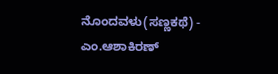ನೊಂದವಳು(ಸಣ್ಣಕಥೆ) - ಎಂ.ಆಶಾಕಿರಣ್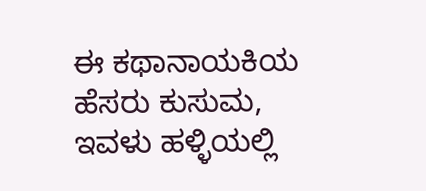ಈ ಕಥಾನಾಯಕಿಯ ಹೆಸರು ಕುಸುಮ, ಇವಳು ಹಳ್ಳಿಯಲ್ಲಿ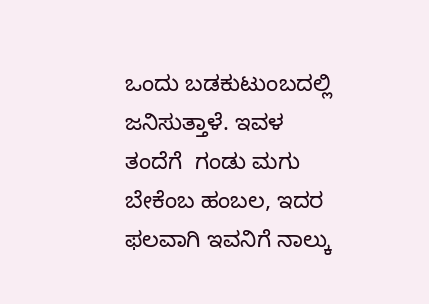ಒಂದು ಬಡಕುಟುಂಬದಲ್ಲಿ ಜನಿಸುತ್ತಾಳೆ. ಇವಳ ತಂದೆಗೆ  ಗಂಡು ಮಗು ಬೇಕೆಂಬ ಹಂಬಲ, ಇದರ ಫಲವಾಗಿ ಇವನಿಗೆ ನಾಲ್ಕು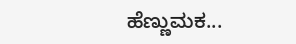ಹೆಣ್ಣುಮಕ...